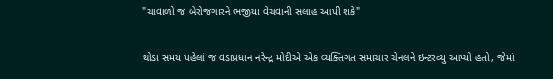"ચાવાળો જ બેરોજગારને ભજીયા વેચવાની સલાહ આપી શકે"

થોડા સમય પહેલાં જ વડાપ્રધાન નરેન્દ્ર મોદીએ એક વ્યક્તિગત સમાચાર ચેનલને ઇન્ટરવ્યુ આપ્યો હતો, જેમાં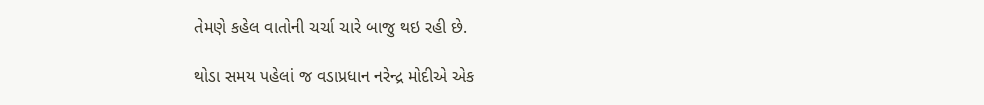તેમણે કહેલ વાતોની ચર્ચા ચારે બાજુ થઇ રહી છે.

થોડા સમય પહેલાં જ વડાપ્રધાન નરેન્દ્ર મોદીએ એક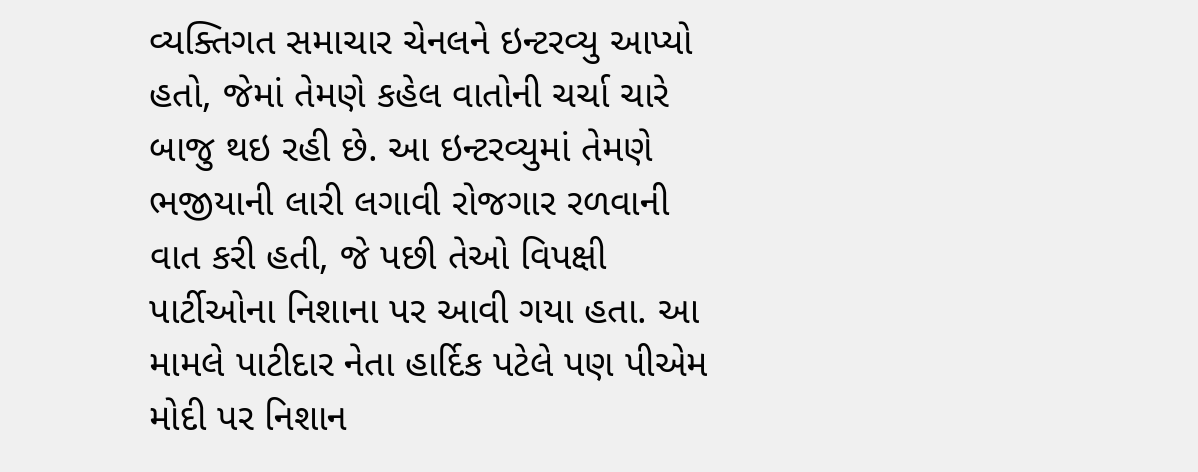વ્યક્તિગત સમાચાર ચેનલને ઇન્ટરવ્યુ આપ્યો હતો, જેમાં તેમણે કહેલ વાતોની ચર્ચા ચારે બાજુ થઇ રહી છે. આ ઇન્ટરવ્યુમાં તેમણે ભજીયાની લારી લગાવી રોજગાર રળવાની વાત કરી હતી, જે પછી તેઓ વિપક્ષી પાર્ટીઓના નિશાના પર આવી ગયા હતા. આ મામલે પાટીદાર નેતા હાર્દિક પટેલે પણ પીએમ મોદી પર નિશાન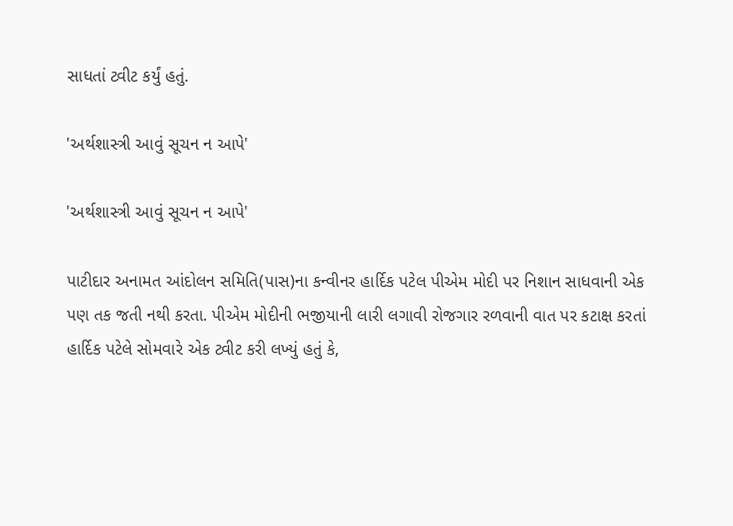સાધતાં ટ્વીટ કર્યું હતું.

'અર્થશાસ્ત્રી આવું સૂચન ન આપે'

'અર્થશાસ્ત્રી આવું સૂચન ન આપે'

પાટીદાર અનામત આંદોલન સમિતિ(પાસ)ના કન્વીનર હાર્દિક પટેલ પીએમ મોદી પર નિશાન સાધવાની એક પણ તક જતી નથી કરતા. પીએમ મોદીની ભજીયાની લારી લગાવી રોજગાર રળવાની વાત પર કટાક્ષ કરતાં હાર્દિક પટેલે સોમવારે એક ટ્વીટ કરી લખ્યું હતું કે,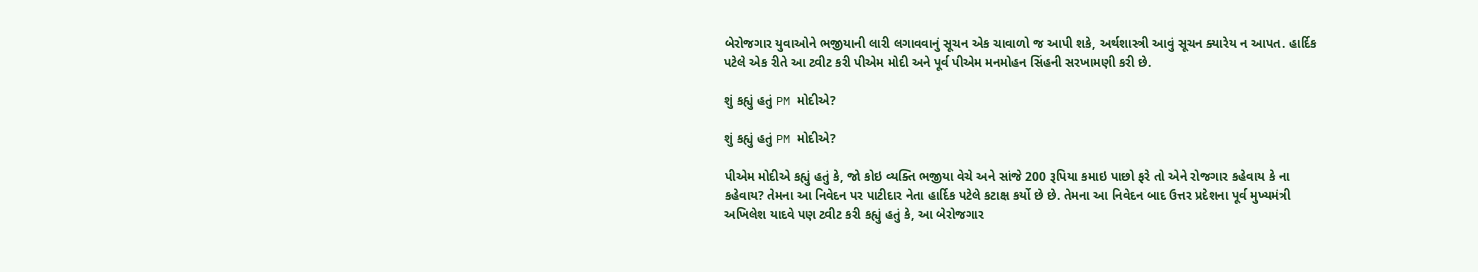બેરોજગાર યુવાઓને ભજીયાની લારી લગાવવાનું સૂચન એક ચાવાળો જ આપી શકે, અર્થશાસ્ત્રી આવું સૂચન ક્યારેય ન આપત. હાર્દિક પટેલે એક રીતે આ ટ્વીટ કરી પીએમ મોદી અને પૂર્વ પીએમ મનમોહન સિંહની સરખામણી કરી છે.

શું કહ્યું હતું PM મોદીએ?

શું કહ્યું હતું PM મોદીએ?

પીએમ મોદીએ કહ્યું હતું કે, જો કોઇ વ્યક્તિ ભજીયા વેચે અને સાંજે 200 રૂપિયા કમાઇ પાછો ફરે તો એને રોજગાર કહેવાય કે ના કહેવાય? તેમના આ નિવેદન પર પાટીદાર નેતા હાર્દિક પટેલે કટાક્ષ કર્યો છે છે. તેમના આ નિવેદન બાદ ઉત્તર પ્રદેશના પૂર્વ મુખ્યમંત્રી અખિલેશ યાદવે પણ ટ્વીટ કરી કહ્યું હતું કે, આ બેરોજગાર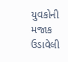યુવકોની મજાક ઉડાવેલી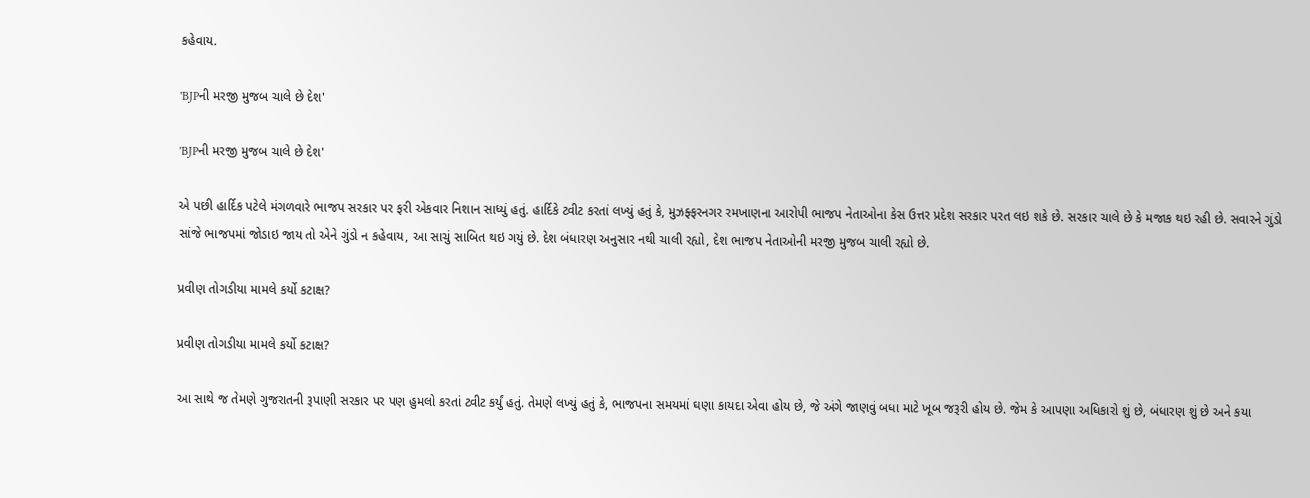કહેવાય.

'BJPની મરજી મુજબ ચાલે છે દેશ'

'BJPની મરજી મુજબ ચાલે છે દેશ'

એ પછી હાર્દિક પટેલે મંગળવારે ભાજપ સરકાર પર ફરી એકવાર નિશાન સાધ્યું હતું. હાર્દિકે ટ્વીટ કરતાં લખ્યું હતું કે, મુઝફ્ફરનગર રમખાણના આરોપી ભાજપ નેતાઓના કેસ ઉત્તર પ્રદેશ સરકાર પરત લઇ શકે છે. સરકાર ચાલે છે કે મજાક થઇ રહી છે. સવારને ગુંડો સાંજે ભાજપમાં જોડાઇ જાય તો એને ગુંડો ન કહેવાય, આ સાચું સાબિત થઇ ગયું છે. દેશ બંધારણ અનુસાર નથી ચાલી રહ્યો, દેશ ભાજપ નેતાઓની મરજી મુજબ ચાલી રહ્યો છે.

પ્રવીણ તોગડીયા મામલે કર્યો કટાક્ષ?

પ્રવીણ તોગડીયા મામલે કર્યો કટાક્ષ?

આ સાથે જ તેમણે ગુજરાતની રૂપાણી સરકાર પર પણ હુમલો કરતાં ટ્વીટ કર્યું હતું. તેમણે લખ્યું હતું કે, ભાજપના સમયમાં ઘણા કાયદા એવા હોય છે, જે અંગે જાણવું બધા માટે ખૂબ જરૂરી હોય છે. જેમ કે આપણા અધિકારો શું છે, બંધારણ શું છે અને કયા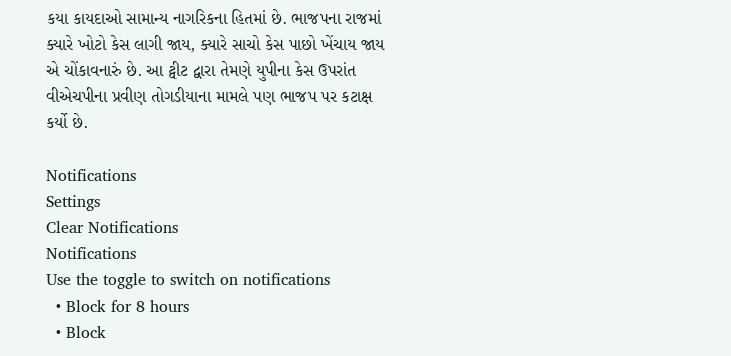કયા કાયદાઓ સામાન્ય નાગરિકના હિતમાં છે. ભાજપના રાજમાં ક્યારે ખોટો કેસ લાગી જાય, ક્યારે સાચો કેસ પાછો ખેંચાય જાય એ ચોંકાવનારું છે. આ ટ્વીટ દ્વારા તેમણે યુપીના કેસ ઉપરાંત વીએચપીના પ્રવીણ તોગડીયાના મામલે પણ ભાજપ પર કટાક્ષ કર્યો છે.

Notifications
Settings
Clear Notifications
Notifications
Use the toggle to switch on notifications
  • Block for 8 hours
  • Block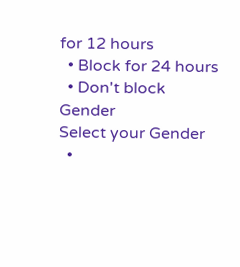for 12 hours
  • Block for 24 hours
  • Don't block
Gender
Select your Gender
  •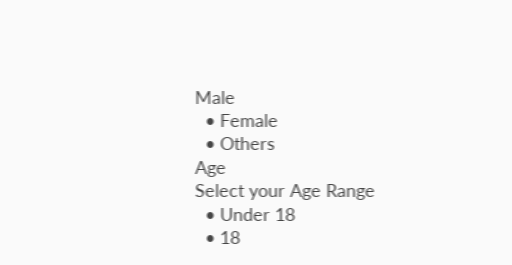Male
  • Female
  • Others
Age
Select your Age Range
  • Under 18
  • 18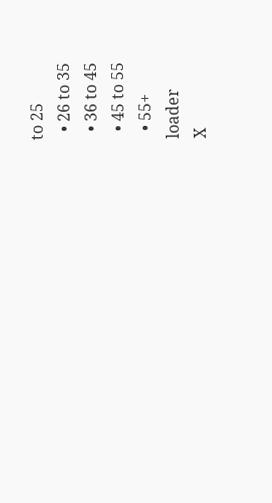to 25
  • 26 to 35
  • 36 to 45
  • 45 to 55
  • 55+
loader
X